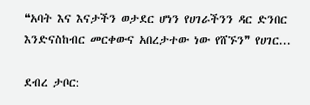❝አባት እና እናታችን ወታደር ሆነን የሀገራችንን ዳር ድንበር እንድናስከብር መርቀውና አበረታተው ነው የሸኙን❞ የሀገር...

ደብረ ታቦር: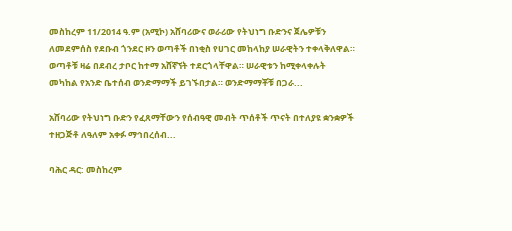መስከረም 11/2014 ዓ.ም (አሚኮ) አሸባሪውና ወራሪው የትህነግ ቡድንና ጀሌዎቹን ለመደምሰስ የደቡብ ጎንደር ዞን ወጣቶች በነቂስ የሀገር መከላከያ ሠራዊትን ተቀላቅለዋል። ወጣቶቹ ዛሬ በደብረ ታቦር ከተማ አሸኛኘት ተደርጎላቸዋል። ሠራዊቱን ከሚቀላቀሉት መካከል የአንድ ቤተሰብ ወንድማማች ይገኙበታል። ወንድማማቾቹ በጋራ...

አሸባሪው የትህነግ ቡድን የፈጸማቸውን የሰብዓዊ መብት ጥሰቶች ጥናት በተለያዩ ቋንቋዎች ተዘጋጅቶ ለዓለም አቀፉ ማኅበረሰብ...

ባሕር ዳር: መስከረም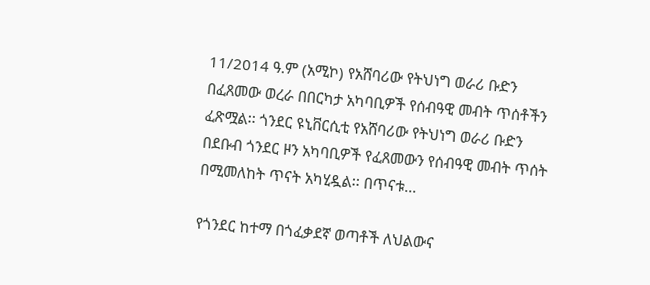11/2014 ዓ.ም (አሚኮ) የአሸባሪው የትህነግ ወራሪ ቡድን በፈጸመው ወረራ በበርካታ አካባቢዎች የሰብዓዊ መብት ጥሰቶችን ፈጽሟል፡፡ ጎንደር ዩኒቨርሲቲ የአሸባሪው የትህነግ ወራሪ ቡድን በደቡብ ጎንደር ዞን አካባቢዎች የፈጸመውን የሰብዓዊ መብት ጥሰት በሚመለከት ጥናት አካሂዷል፡፡ በጥናቱ...

የጎንደር ከተማ በጎፈቃደኛ ወጣቶች ለህልውና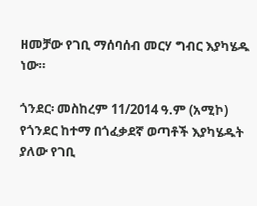ዘመቻው የገቢ ማሰባሰብ መርሃ ግብር እያካሄዱ ነው።

ጎንደር፡ መስከረም 11/2014 ዓ.ም (አሚኮ) የጎንደር ከተማ በጎፈቃደኛ ወጣቶች እያካሄዱት ያለው የገቢ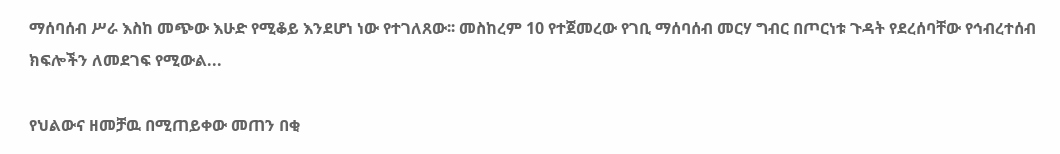ማሰባሰብ ሥራ እስከ መጭው እሁድ የሚቆይ እንደሆነ ነው የተገለጸው፡፡ መስከረም 10 የተጀመረው የገቢ ማሰባሰብ መርሃ ግብር በጦርነቱ ጉዳት የደረሰባቸው የኅብረተሰብ ክፍሎችን ለመደገፍ የሚውል...

የህልውና ዘመቻዉ በሚጠይቀው መጠን በቂ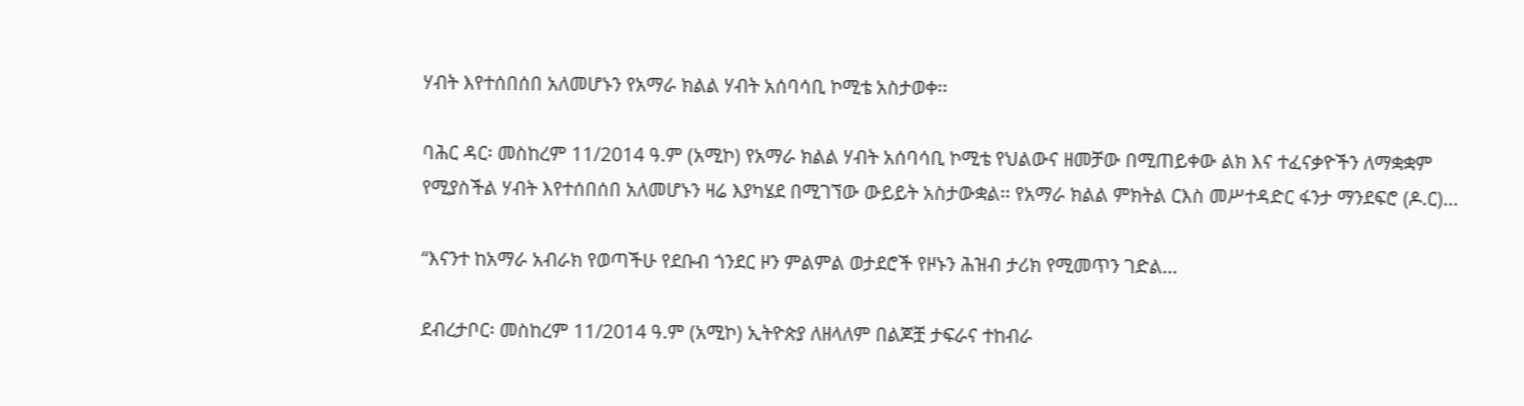ሃብት እየተሰበሰበ አለመሆኑን የአማራ ክልል ሃብት አሰባሳቢ ኮሚቴ አስታወቀ፡፡

ባሕር ዳር፡ መስከረም 11/2014 ዓ.ም (አሚኮ) የአማራ ክልል ሃብት አሰባሳቢ ኮሚቴ የህልውና ዘመቻው በሚጠይቀው ልክ እና ተፈናቃዮችን ለማቋቋም የሚያስችል ሃብት እየተሰበሰበ አለመሆኑን ዛሬ እያካሄደ በሚገኘው ውይይት አስታውቋል፡፡ የአማራ ክልል ምክትል ርእስ መሥተዳድር ፋንታ ማንደፍሮ (ዶ.ር)...

“እናንተ ከአማራ አብራክ የወጣችሁ የደቡብ ጎንደር ዞን ምልምል ወታደሮች የዞኑን ሕዝብ ታሪክ የሚመጥን ገድል...

ደብረታቦር፡ መስከረም 11/2014 ዓ.ም (አሚኮ) ኢትዮጵያ ለዘላለም በልጆቿ ታፍራና ተከብራ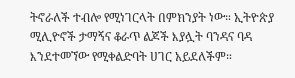ትኖራለች ተብሎ የሚነገርላት በምክንያት ነው። ኢትዮጵያ ሚሊዮኖች ታማኝና ቆራጥ ልጆች እያሏት ባንዳና ባዳ እንደተመኘው የሚቀልድባት ሀገር አይደለችም።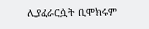ሊያፈራርሷት ቢሞክሩም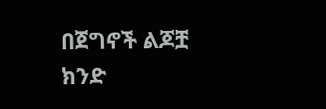በጀግኖች ልጆቿ ክንድ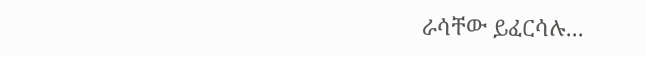ራሳቸው ይፈርሳሉ...